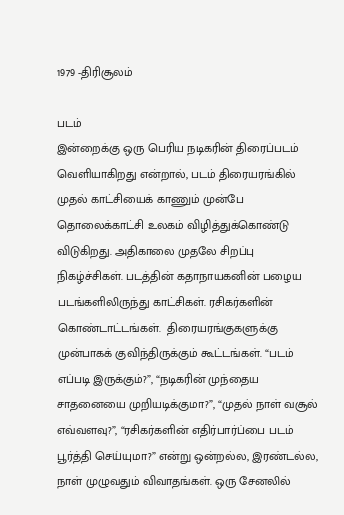1979 -திரிசூலம்

படம்
இன்றைக்கு ஒரு பெரிய நடிகரின் திரைப்படம் வெளியாகிறது என்றால், படம் திரையரங்கில் முதல் காட்சியைக் காணும் முன்பே தொலைக்காட்சி உலகம் விழித்துக்கொண்டு விடுகிறது. அதிகாலை முதலே சிறப்பு நிகழ்ச்சிகள். படத்தின் கதாநாயகனின் பழைய படங்களிலிருந்து காட்சிகள். ரசிகர்களின் கொண்டாட்டங்கள்.  திரையரங்குகளுக்கு முன்பாகக் குவிந்திருக்கும் கூட்டங்கள். “படம் எப்படி இருக்கும்?”, “நடிகரின் முந்தைய சாதனையை முறியடிக்குமா?”, “முதல் நாள் வசூல் எவ்வளவு?”, “ரசிகர்களின் எதிர்பார்ப்பை படம் பூர்த்தி செய்யுமா?” என்று ஒன்றல்ல, இரண்டல்ல, நாள் முழுவதும் விவாதங்கள். ஒரு சேனலில்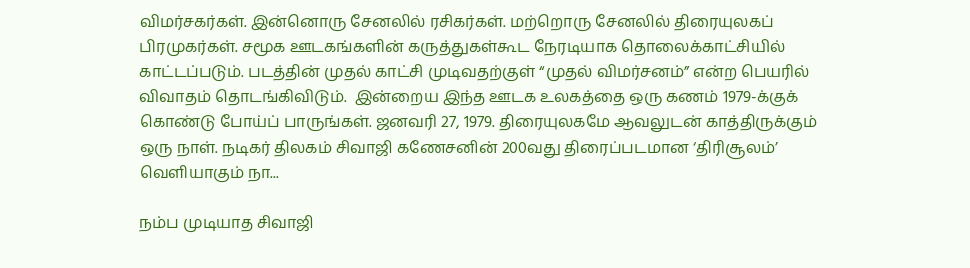விமர்சகர்கள். இன்னொரு சேனலில் ரசிகர்கள். மற்றொரு சேனலில் திரையுலகப் பிரமுகர்கள். சமூக ஊடகங்களின் கருத்துகள்கூட நேரடியாக தொலைக்காட்சியில் காட்டப்படும். படத்தின் முதல் காட்சி முடிவதற்குள் “முதல் விமர்சனம்” என்ற பெயரில் விவாதம் தொடங்கிவிடும்.  இன்றைய இந்த ஊடக உலகத்தை ஒரு கணம் 1979-க்குக் கொண்டு போய்ப் பாருங்கள். ஜனவரி 27, 1979. திரையுலகமே ஆவலுடன் காத்திருக்கும் ஒரு நாள். நடிகர் திலகம் சிவாஜி கணேசனின் 200வது திரைப்படமான ‘திரிசூலம்’ வெளியாகும் நா...

நம்ப முடியாத சிவாஜி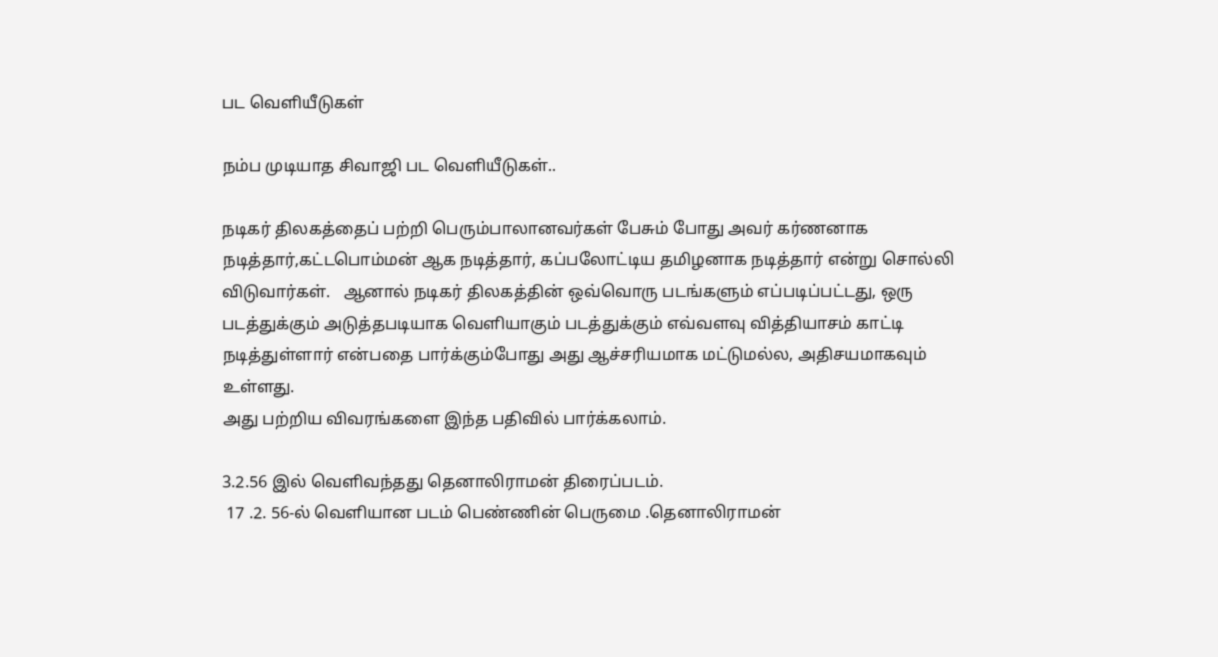பட வெளியீடுகள்

நம்ப முடியாத சிவாஜி பட வெளியீடுகள்..

நடிகர் திலகத்தைப் பற்றி பெரும்பாலானவர்கள் பேசும் போது அவர் கர்ணனாக நடித்தார்,கட்டபொம்மன் ஆக நடித்தார், கப்பலோட்டிய தமிழனாக நடித்தார் என்று சொல்லி விடுவார்கள்.   ஆனால் நடிகர் திலகத்தின் ஒவ்வொரு படங்களும் எப்படிப்பட்டது, ஒரு படத்துக்கும் அடுத்தபடியாக வெளியாகும் படத்துக்கும் எவ்வளவு வித்தியாசம் காட்டி நடித்துள்ளார் என்பதை பார்க்கும்போது அது ஆச்சரியமாக மட்டுமல்ல, அதிசயமாகவும் உள்ளது.
அது பற்றிய விவரங்களை இந்த பதிவில் பார்க்கலாம்.

3.2.56 இல் வெளிவந்தது தெனாலிராமன் திரைப்படம்.
 17 .2. 56-ல் வெளியான படம் பெண்ணின் பெருமை .தெனாலிராமன்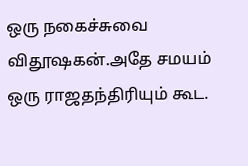ஒரு நகைச்சுவை விதூஷகன்.அதே சமயம் ஒரு ராஜதந்திரியும் கூட.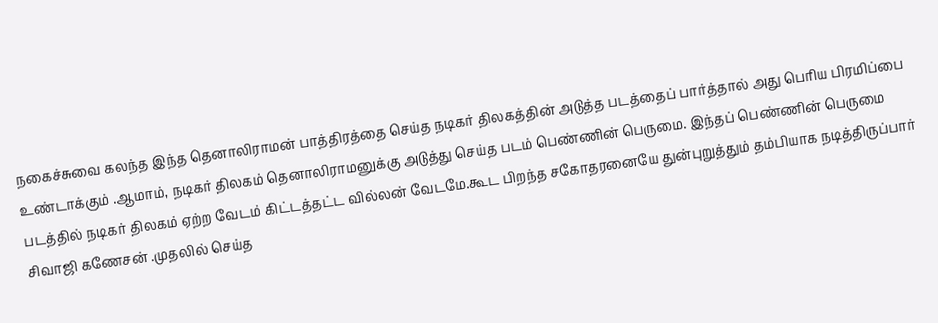நகைச்சுவை கலந்த இந்த தெனாலிராமன் பாத்திரத்தை செய்த நடிகர் திலகத்தின் அடுத்த படத்தைப் பார்த்தால் அது பெரிய பிரமிப்பை உண்டாக்கும் .ஆமாம், நடிகர் திலகம் தெனாலிராமனுக்கு அடுத்து செய்த படம் பெண்ணின் பெருமை. இந்தப் பெண்ணின் பெருமை படத்தில் நடிகர் திலகம் ஏற்ற வேடம் கிட்டத்தட்ட வில்லன் வேடமே.கூட பிறந்த சகோதரனையே துன்புறுத்தும் தம்பியாக நடித்திருப்பார் சிவாஜி கணேசன் .முதலில் செய்த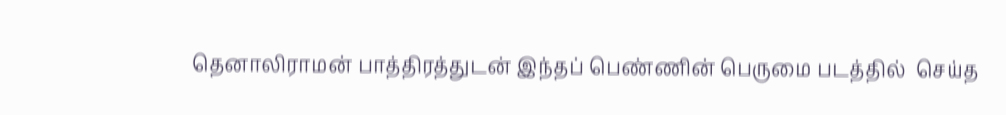தெனாலிராமன் பாத்திரத்துடன் இந்தப் பெண்ணின் பெருமை படத்தில்  செய்த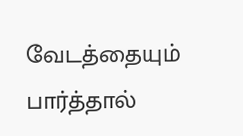வேடத்தையும் பார்த்தால்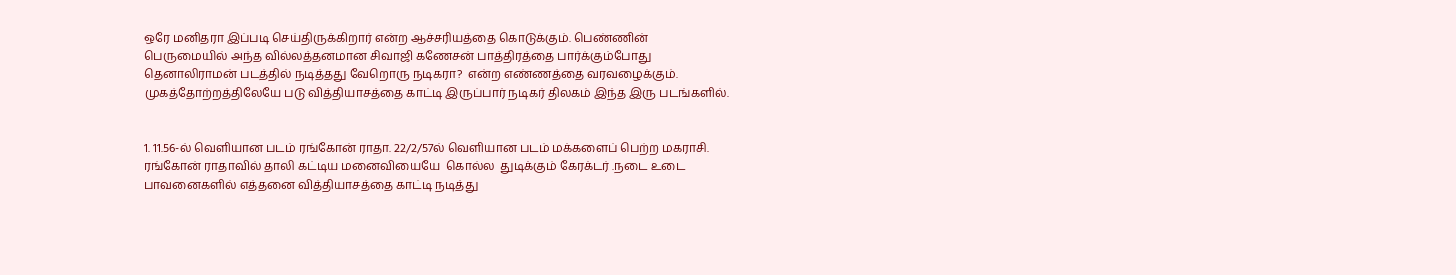ஒரே மனிதரா இப்படி செய்திருக்கிறார் என்ற ஆச்சரியத்தை கொடுக்கும். பெண்ணின் பெருமையில் அந்த வில்லத்தனமான சிவாஜி கணேசன் பாத்திரத்தை பார்க்கும்போது தெனாலிராமன் படத்தில் நடித்தது வேறொரு நடிகரா?  என்ற எண்ணத்தை வரவழைக்கும். முகத்தோற்றத்திலேயே படு வித்தியாசத்தை காட்டி இருப்பார் நடிகர் திலகம் இந்த இரு படங்களில்.


1. 11.56-ல் வெளியான படம் ரங்கோன் ராதா. 22/2/57ல் வெளியான படம் மக்களைப் பெற்ற மகராசி. ரங்கோன் ராதாவில் தாலி கட்டிய மனைவியையே  கொல்ல  துடிக்கும் கேரக்டர் .நடை உடை பாவனைகளில் எத்தனை வித்தியாசத்தை காட்டி நடித்து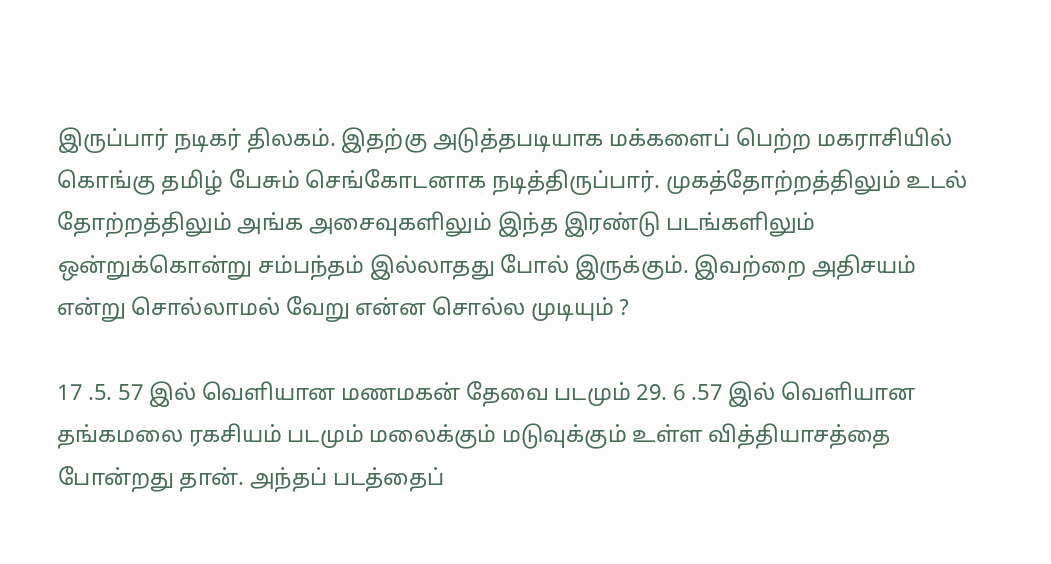இருப்பார் நடிகர் திலகம். இதற்கு அடுத்தபடியாக மக்களைப் பெற்ற மகராசியில் கொங்கு தமிழ் பேசும் செங்கோடனாக நடித்திருப்பார். முகத்தோற்றத்திலும் உடல் தோற்றத்திலும் அங்க அசைவுகளிலும் இந்த இரண்டு படங்களிலும் ஒன்றுக்கொன்று சம்பந்தம் இல்லாதது போல் இருக்கும். இவற்றை அதிசயம் என்று சொல்லாமல் வேறு என்ன சொல்ல முடியும் ?

17 .5. 57 இல் வெளியான மணமகன் தேவை படமும் 29. 6 .57 இல் வெளியான தங்கமலை ரகசியம் படமும் மலைக்கும் மடுவுக்கும் உள்ள வித்தியாசத்தை போன்றது தான். அந்தப் படத்தைப்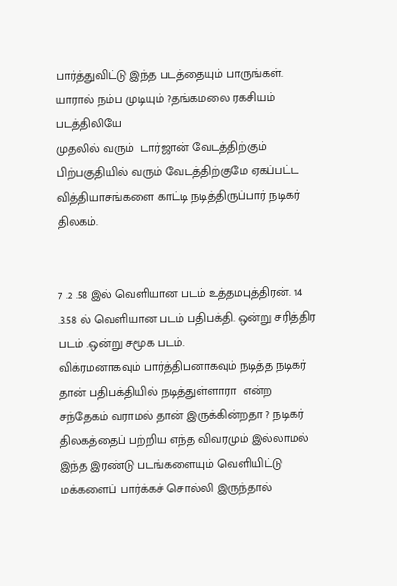பார்த்துவிட்டு இந்த படத்தையும் பாருங்கள். யாரால் நம்ப முடியும் ?தங்கமலை ரகசியம் படத்திலியே
முதலில் வரும்  டார்ஜான் வேடத்திற்கும் பிற்பகுதியில் வரும் வேடத்திற்குமே ஏகப்பட்ட வித்தியாசங்களை காட்டி நடித்திருப்பார் நடிகர் திலகம்.


7 .2 .58 இல் வெளியான படம் உத்தமபுத்திரன். 14 .3.58 ல் வெளியான படம் பதிபக்தி. ஒன்று சரித்திர படம் .ஒன்று சமூக படம்.
விக்ரமனாகவும் பார்த்திபனாகவும் நடித்த நடிகர் தான் பதிபக்தியில் நடித்துள்ளாரா  என்ற சந்தேகம் வராமல் தான் இருக்கின்றதா ? நடிகர் திலகத்தைப் பற்றிய எந்த விவரமும் இல்லாமல் இந்த இரண்டு படங்களையும் வெளியிட்டு மக்களைப் பார்க்கச் சொல்லி இருந்தால்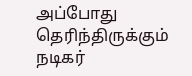அப்போது தெரிந்திருக்கும் நடிகர்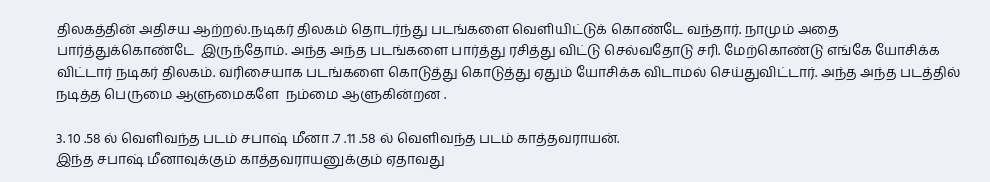திலகத்தின் அதிசய ஆற்றல்.நடிகர் திலகம் தொடர்ந்து படங்களை வெளியிட்டுக் கொண்டே வந்தார். நாமும் அதை பார்த்துக்கொண்டே  இருந்தோம். அந்த அந்த படங்களை பார்த்து ரசித்து விட்டு செல்வதோடு சரி. மேற்கொண்டு எங்கே யோசிக்க விட்டார் நடிகர் திலகம். வரிசையாக படங்களை கொடுத்து கொடுத்து ஏதும் யோசிக்க விடாமல் செய்துவிட்டார். அந்த அந்த படத்தில் நடித்த பெருமை ஆளுமைகளே  நம்மை ஆளுகின்றன .

3. 10 .58 ல் வெளிவந்த படம் சபாஷ் மீனா .7 .11 .58 ல் வெளிவந்த படம் காத்தவராயன்.
இந்த சபாஷ் மீனாவுக்கும் காத்தவராயனுக்கும் ஏதாவது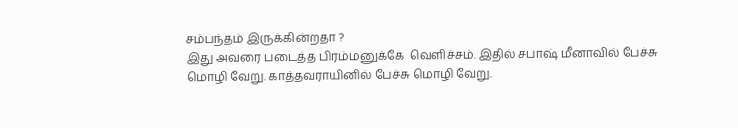சம்பந்தம் இருக்கின்றதா ?
இது அவரை படைத்த பிரம்மனுக்கே  வெளிச்சம். இதில் சபாஷ் மீனாவில் பேச்சு மொழி வேறு. காத்தவராயினில் பேச்சு மொழி வேறு.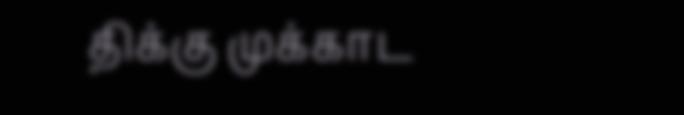திக்கு முக்காட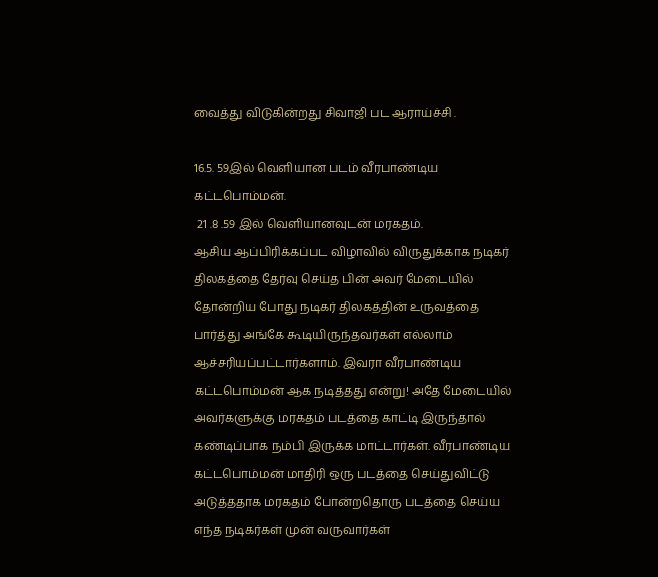வைத்து விடுகின்றது சிவாஜி பட ஆராய்ச்சி .

16.5. 59இல் வெளியான படம் வீரபாண்டிய கட்டபொம்மன்.
 21 .8 .59 இல் வெளியானவுடன் மரகதம்.
ஆசிய ஆப்பிரிக்கப்பட விழாவில் விருதுக்காக நடிகர் திலகத்தை தேர்வு செய்த பின் அவர் மேடையில் தோன்றிய போது நடிகர் திலகத்தின் உருவத்தை பார்த்து அங்கே கூடியிருந்தவர்கள் எல்லாம் ஆச்சரியப்பட்டார்களாம். இவரா வீரபாண்டிய கட்டபொம்மன் ஆக நடித்தது என்று! அதே மேடையில் அவர்களுக்கு மரகதம் படத்தை காட்டி இருந்தால் கண்டிப்பாக நம்பி இருக்க மாட்டார்கள். வீரபாண்டிய கட்டபொம்மன் மாதிரி ஒரு படத்தை செய்துவிட்டு அடுத்ததாக மரகதம் போன்றதொரு படத்தை செய்ய எந்த நடிகர்கள் முன் வருவார்கள்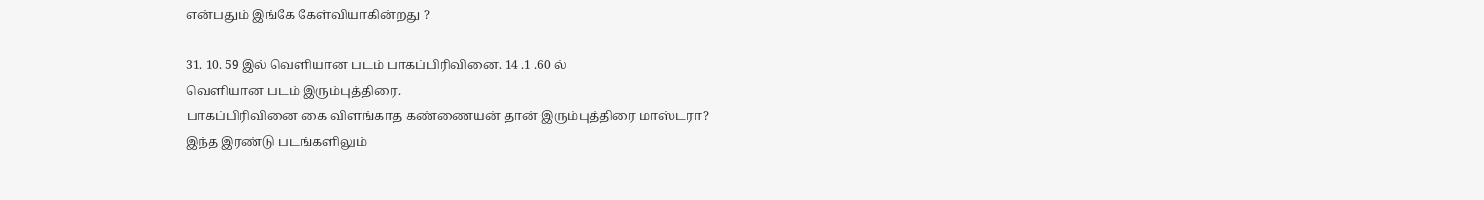என்பதும் இங்கே கேள்வியாகின்றது ?

31. 10. 59 இல் வெளியான படம் பாகப்பிரிவினை. 14 .1 .60 ல்
வெளியான படம் இரும்புத்திரை.
பாகப்பிரிவினை கை விளங்காத கண்ணையன் தான் இரும்புத்திரை மாஸ்டரா?
இந்த இரண்டு படங்களிலும்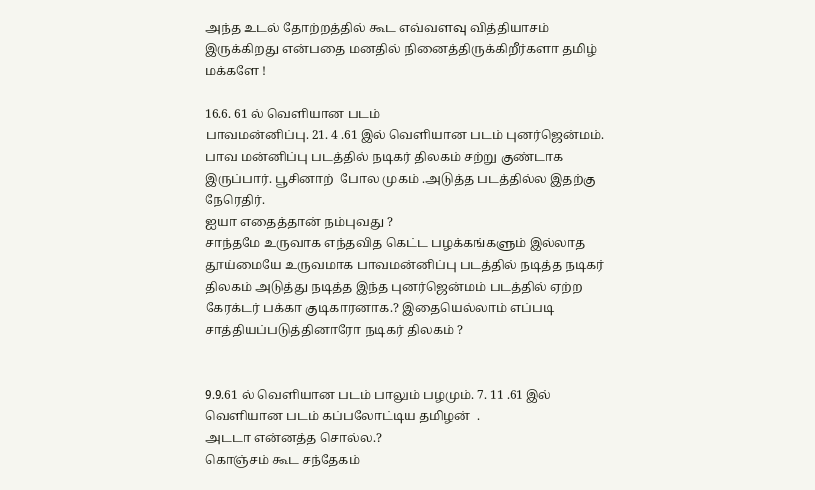அந்த உடல் தோற்றத்தில் கூட எவ்வளவு வித்தியாசம் இருக்கிறது என்பதை மனதில் நினைத்திருக்கிறீர்களா தமிழ் மக்களே !

16.6. 61 ல் வெளியான படம்
பாவமன்னிப்பு. 21. 4 .61 இல் வெளியான படம் புனர்ஜென்மம்.
பாவ மன்னிப்பு படத்தில் நடிகர் திலகம் சற்று குண்டாக இருப்பார். பூசினாற்  போல முகம் .அடுத்த படத்தில்ல இதற்கு நேரெதிர்.
ஐயா எதைத்தான் நம்புவது ?
சாந்தமே உருவாக எந்தவித கெட்ட பழக்கங்களும் இல்லாத தூய்மையே உருவமாக பாவமன்னிப்பு படத்தில் நடித்த நடிகர் திலகம் அடுத்து நடித்த இந்த புனர்ஜென்மம் படத்தில் ஏற்ற கேரக்டர் பக்கா குடிகாரனாக.? இதையெல்லாம் எப்படி சாத்தியப்படுத்தினாரோ நடிகர் திலகம் ?


9.9.61 ல் வெளியான படம் பாலும் பழமும். 7. 11 .61 இல் வெளியான படம் கப்பலோட்டிய தமிழன்  .
அடடா என்னத்த சொல்ல.?
கொஞ்சம் கூட சந்தேகம்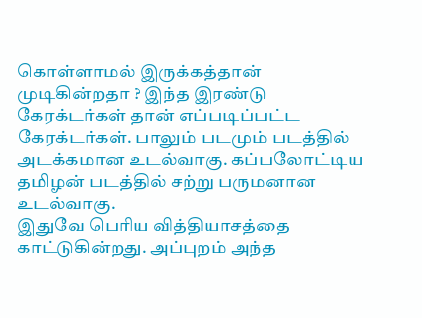கொள்ளாமல் இருக்கத்தான் முடிகின்றதா ? இந்த இரண்டு கேரக்டர்கள் தான் எப்படிப்பட்ட கேரக்டர்கள். பாலும் படமும் படத்தில் அடக்கமான உடல்வாகு. கப்பலோட்டிய தமிழன் படத்தில் சற்று பருமனான உடல்வாகு.
இதுவே பெரிய வித்தியாசத்தை காட்டுகின்றது. அப்புறம் அந்த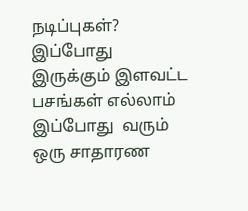நடிப்புகள்? இப்போது  இருக்கும் இளவட்ட பசங்கள் எல்லாம் இப்போது  வரும் ஒரு சாதாரண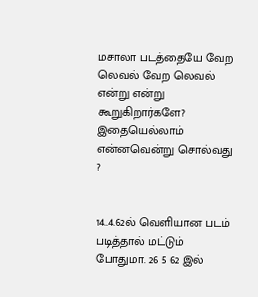மசாலா படத்தையே வேற லெவல் வேற லெவல் என்று என்று கூறுகிறார்களே? இதையெல்லாம் என்னவென்று சொல்வது ?


14..4.62ல் வெளியான படம் படித்தால் மட்டும் போதுமா. 26 5 62 இல்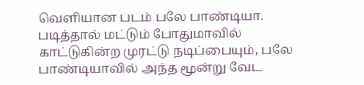வெளியான படம் பலே பாண்டியா. படித்தால் மட்டும் போதுமாவில் காட்டுகின்ற முரட்டு நடிப்பையும், பலே பாண்டியாவில் அந்த மூன்று வேட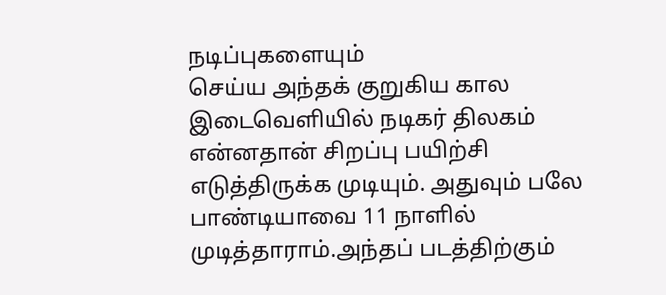நடிப்புகளையும்
செய்ய அந்தக் குறுகிய கால இடைவெளியில் நடிகர் திலகம் என்னதான் சிறப்பு பயிற்சி எடுத்திருக்க முடியும். அதுவும் பலே பாண்டியாவை 11 நாளில் முடித்தாராம்.அந்தப் படத்திற்கும்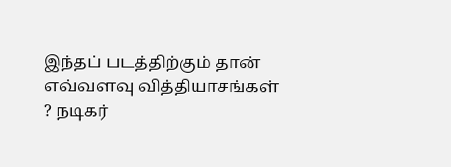இந்தப் படத்திற்கும் தான் எவ்வளவு வித்தியாசங்கள் ? நடிகர்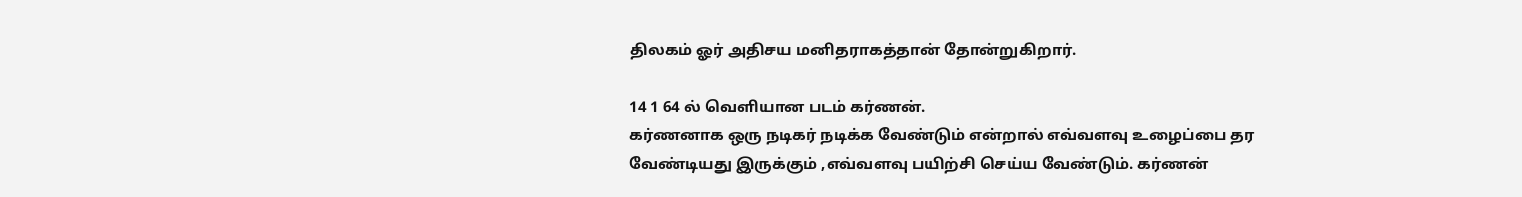திலகம் ஓர் அதிசய மனிதராகத்தான் தோன்றுகிறார்.

14 1 64 ல் வெளியான படம் கர்ணன்.
கர்ணனாக ஒரு நடிகர் நடிக்க வேண்டும் என்றால் எவ்வளவு உழைப்பை தர வேண்டியது இருக்கும் ,எவ்வளவு பயிற்சி செய்ய வேண்டும். கர்ணன்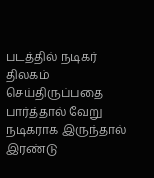படத்தில் நடிகர் திலகம் செய்திருப்பதை பார்த்தால் வேறு நடிகராக இருந்தால் இரண்டு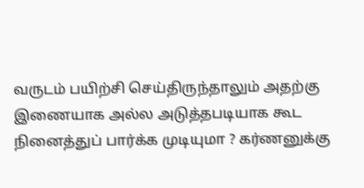வருடம் பயிற்சி செய்திருந்தாலும் அதற்கு இணையாக அல்ல அடுத்தபடியாக கூட நினைத்துப் பார்க்க முடியுமா ? கர்ணனுக்கு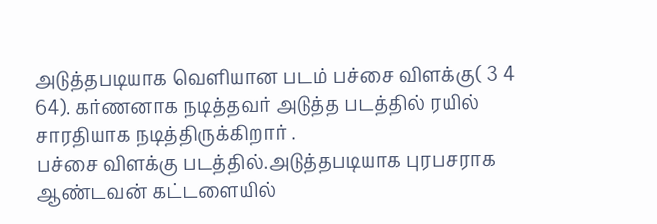அடுத்தபடியாக வெளியான படம் பச்சை விளக்கு( 3 4 64). கர்ணனாக நடித்தவர் அடுத்த படத்தில் ரயில் சாரதியாக நடித்திருக்கிறார் .
பச்சை விளக்கு படத்தில்.அடுத்தபடியாக புரபசராக ஆண்டவன் கட்டளையில்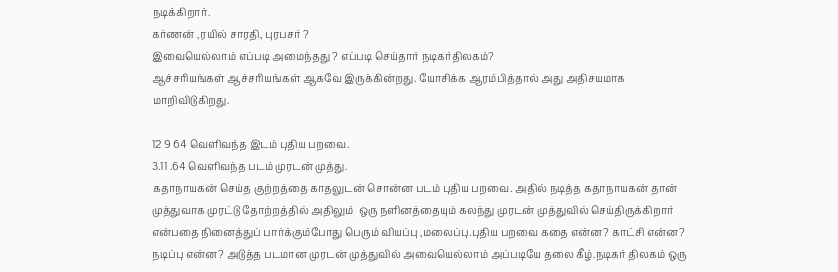நடிக்கிறார்.
கர்ணன் ,ரயில் சாரதி, புரபசர் ?
இவையெல்லாம் எப்படி அமைந்தது ? எப்படி செய்தார் நடிகர்திலகம்?
ஆச்சரியங்கள் ஆச்சரியங்கள் ஆகவே இருக்கின்றது. யோசிக்க ஆரம்பித்தால் அது அதிசயமாக மாறிவிடுகிறது.

12 9 64 வெளிவந்த இடம் புதிய பறவை.
3.11 .64 வெளிவந்த படம் முரடன் முத்து.
கதாநாயகன் செய்த குற்றத்தை காதலுடன் சொன்ன படம் புதிய பறவை. அதில் நடித்த கதாநாயகன் தான் முத்துவாக முரட்டு தோற்றத்தில் அதிலும்  ஒரு நளினத்தையும் கலந்து முரடன் முத்துவில் செய்திருக்கிறார் என்பதை நினைத்துப் பார்க்கும்போது பெரும் வியப்பு ,மலைப்பு.புதிய பறவை கதை என்ன? காட்சி என்ன? நடிப்பு என்ன? அடுத்த படமான முரடன் முத்துவில் அவையெல்லாம் அப்படியே தலை கீழ்.நடிகர் திலகம் ஒரு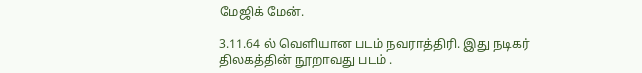மேஜிக் மேன்.

3.11.64 ல் வெளியான படம் நவராத்திரி. இது நடிகர் திலகத்தின் நூறாவது படம் .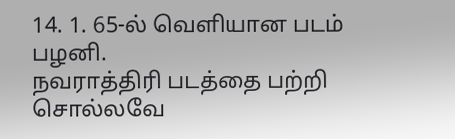14. 1. 65-ல் வெளியான படம் பழனி.
நவராத்திரி படத்தை பற்றி சொல்லவே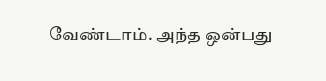வேண்டாம். அந்த ஒன்பது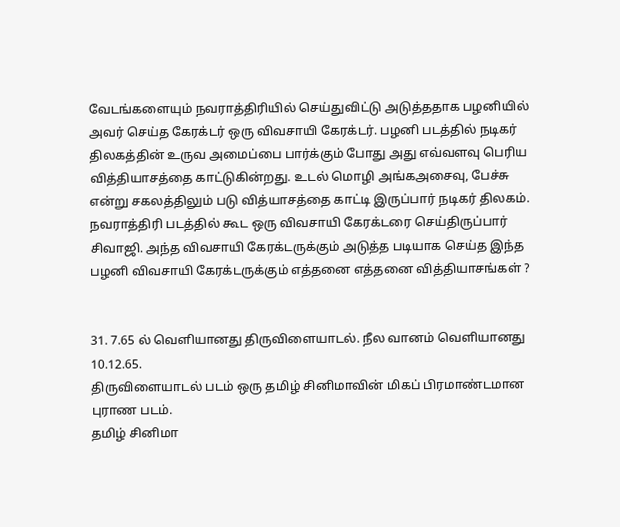வேடங்களையும் நவராத்திரியில் செய்துவிட்டு அடுத்ததாக பழனியில் அவர் செய்த கேரக்டர் ஒரு விவசாயி கேரக்டர். பழனி படத்தில் நடிகர் திலகத்தின் உருவ அமைப்பை பார்க்கும் போது அது எவ்வளவு பெரிய வித்தியாசத்தை காட்டுகின்றது. உடல் மொழி அங்கஅசைவு, பேச்சு என்று சகலத்திலும் படு வித்யாசத்தை காட்டி இருப்பார் நடிகர் திலகம். நவராத்திரி படத்தில் கூட ஒரு விவசாயி கேரக்டரை செய்திருப்பார் சிவாஜி. அந்த விவசாயி கேரக்டருக்கும் அடுத்த படியாக செய்த இந்த பழனி விவசாயி கேரக்டருக்கும் எத்தனை எத்தனை வித்தியாசங்கள் ?


31. 7.65 ல் வெளியானது திருவிளையாடல். நீல வானம் வெளியானது 10.12.65.
திருவிளையாடல் படம் ஒரு தமிழ் சினிமாவின் மிகப் பிரமாண்டமான புராண படம்.
தமிழ் சினிமா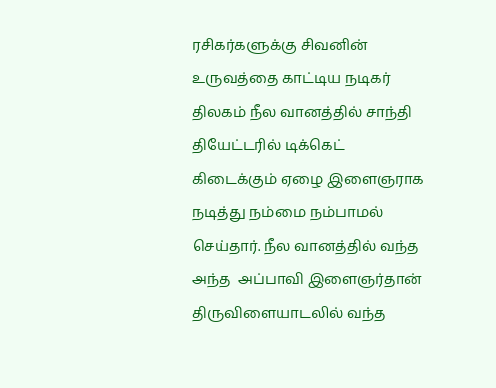ரசிகர்களுக்கு சிவனின் உருவத்தை காட்டிய நடிகர் திலகம் நீல வானத்தில் சாந்தி தியேட்டரில் டிக்கெட் கிடைக்கும் ஏழை இளைஞராக நடித்து நம்மை நம்பாமல் செய்தார். நீல வானத்தில் வந்த அந்த  அப்பாவி இளைஞர்தான்  திருவிளையாடலில் வந்த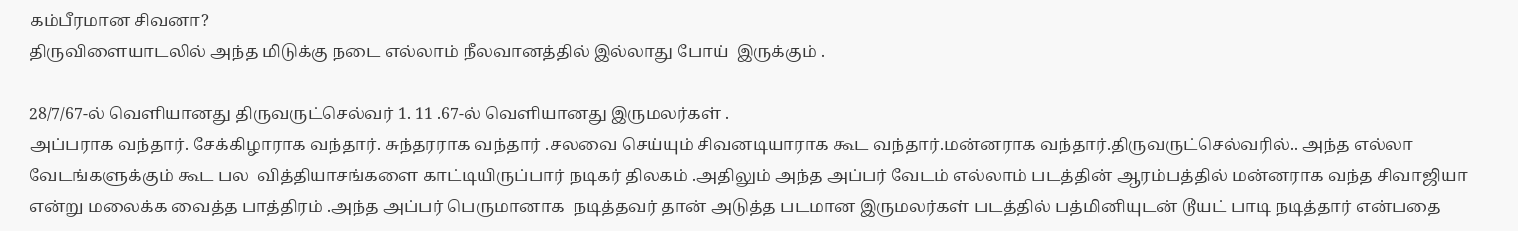கம்பீரமான சிவனா?
திருவிளையாடலில் அந்த மிடுக்கு நடை எல்லாம் நீலவானத்தில் இல்லாது போய்  இருக்கும் .

28/7/67-ல் வெளியானது திருவருட்செல்வர் 1. 11 .67-ல் வெளியானது இருமலர்கள் .
அப்பராக வந்தார். சேக்கிழாராக வந்தார். சுந்தரராக வந்தார் .சலவை செய்யும் சிவனடியாராக கூட வந்தார்.மன்னராக வந்தார்.திருவருட்செல்வரில்.. அந்த எல்லா வேடங்களுக்கும் கூட பல  வித்தியாசங்களை காட்டியிருப்பார் நடிகர் திலகம் .அதிலும் அந்த அப்பர் வேடம் எல்லாம் படத்தின் ஆரம்பத்தில் மன்னராக வந்த சிவாஜியா என்று மலைக்க வைத்த பாத்திரம் .அந்த அப்பர் பெருமானாக  நடித்தவர் தான் அடுத்த படமான இருமலர்கள் படத்தில் பத்மினியுடன் டூயட் பாடி நடித்தார் என்பதை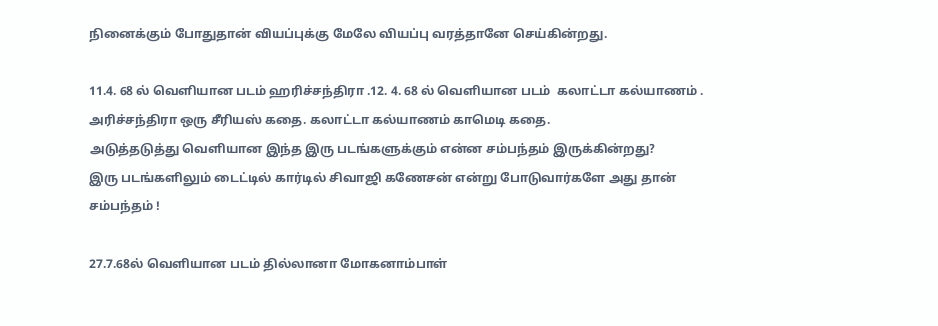நினைக்கும் போதுதான் வியப்புக்கு மேலே வியப்பு வரத்தானே செய்கின்றது.

11.4. 68 ல் வெளியான படம் ஹரிச்சந்திரா .12. 4. 68 ல் வெளியான படம்  கலாட்டா கல்யாணம் .
அரிச்சந்திரா ஒரு சீரியஸ் கதை. கலாட்டா கல்யாணம் காமெடி கதை.
அடுத்தடுத்து வெளியான இந்த இரு படங்களுக்கும் என்ன சம்பந்தம் இருக்கின்றது?
இரு படங்களிலும் டைட்டில் கார்டில் சிவாஜி கணேசன் என்று போடுவார்களே அது தான் சம்பந்தம் !

27.7.68ல் வெளியான படம் தில்லானா மோகனாம்பாள்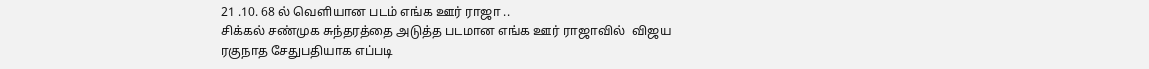21 .10. 68 ல் வெளியான படம் எங்க ஊர் ராஜா ..
சிக்கல் சண்முக சுந்தரத்தை அடுத்த படமான எங்க ஊர் ராஜாவில்  விஜய ரகுநாத சேதுபதியாக எப்படி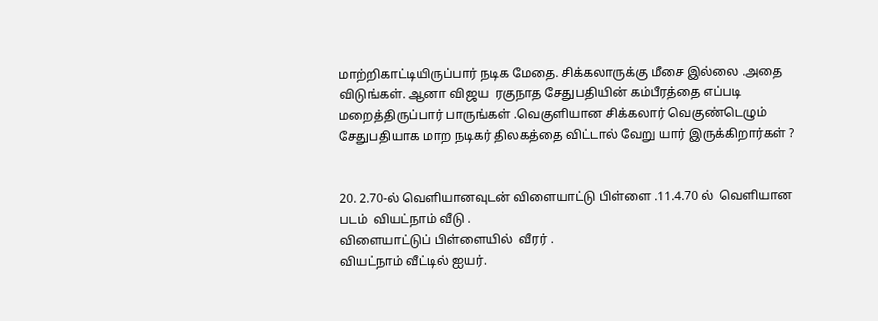மாற்றிகாட்டியிருப்பார் நடிக மேதை. சிக்கலாருக்கு மீசை இல்லை .அதை விடுங்கள். ஆனா விஜய  ரகுநாத சேதுபதியின் கம்பீரத்தை எப்படி மறைத்திருப்பார் பாருங்கள் .வெகுளியான சிக்கலார் வெகுண்டெழும் சேதுபதியாக மாற நடிகர் திலகத்தை விட்டால் வேறு யார் இருக்கிறார்கள் ?


20. 2.70-ல் வெளியானவுடன் விளையாட்டு பிள்ளை .11.4.70 ல்  வெளியான படம்  வியட்நாம் வீடு .
விளையாட்டுப் பிள்ளையில்  வீரர் .
வியட்நாம் வீட்டில் ஐயர்.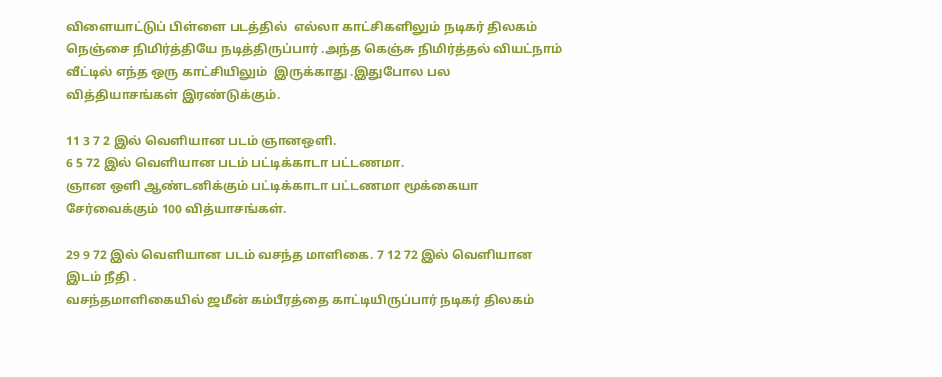விளையாட்டுப் பிள்ளை படத்தில்  எல்லா காட்சிகளிலும் நடிகர் திலகம் நெஞ்சை நிமிர்த்தியே நடித்திருப்பார் .அந்த கெஞ்சு நிமிர்த்தல் வியட்நாம் வீட்டில் எந்த ஒரு காட்சியிலும்  இருக்காது .இதுபோல பல வித்தியாசங்கள் இரண்டுக்கும்.

11 3 7 2 இல் வெளியான படம் ஞானஒளி.
6 5 72 இல் வெளியான படம் பட்டிக்காடா பட்டணமா.
ஞான ஒளி ஆண்டனிக்கும் பட்டிக்காடா பட்டணமா மூக்கையா சேர்வைக்கும் 100 வித்யாசங்கள்.

29 9 72 இல் வெளியான படம் வசந்த மாளிகை. 7 12 72 இல் வெளியான இடம் நீதி .
வசந்தமாளிகையில் ஜமீன் கம்பீரத்தை காட்டியிருப்பார் நடிகர் திலகம்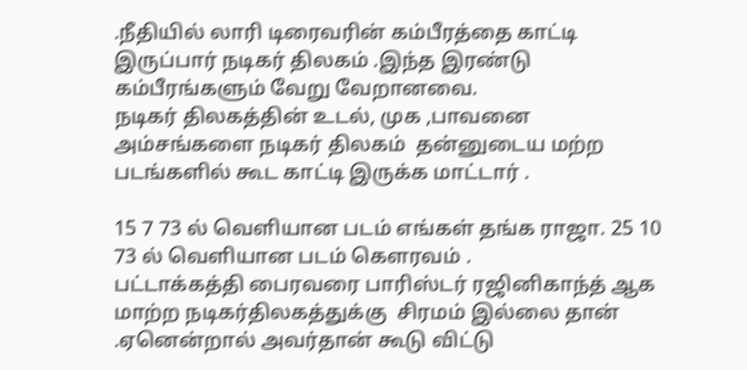.நீதியில் லாரி டிரைவரின் கம்பீரத்தை காட்டி இருப்பார் நடிகர் திலகம் .இந்த இரண்டு கம்பீரங்களும் வேறு வேறானவை.
நடிகர் திலகத்தின் உடல், முக ,பாவனை அம்சங்களை நடிகர் திலகம்  தன்னுடைய மற்ற படங்களில் கூட காட்டி இருக்க மாட்டார் .

15 7 73 ல் வெளியான படம் எங்கள் தங்க ராஜா. 25 10 73 ல் வெளியான படம் கௌரவம் .
பட்டாக்கத்தி பைரவரை பாரிஸ்டர் ரஜினிகாந்த் ஆக மாற்ற நடிகர்திலகத்துக்கு  சிரமம் இல்லை தான் .ஏனென்றால் அவர்தான் கூடு விட்டு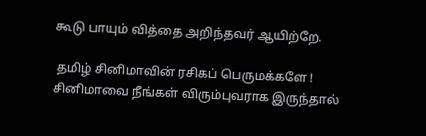கூடு பாயும் வித்தை அறிந்தவர் ஆயிற்றே.

 தமிழ் சினிமாவின் ரசிகப் பெருமக்களே ! சினிமாவை நீங்கள் விரும்புவராக இருந்தால்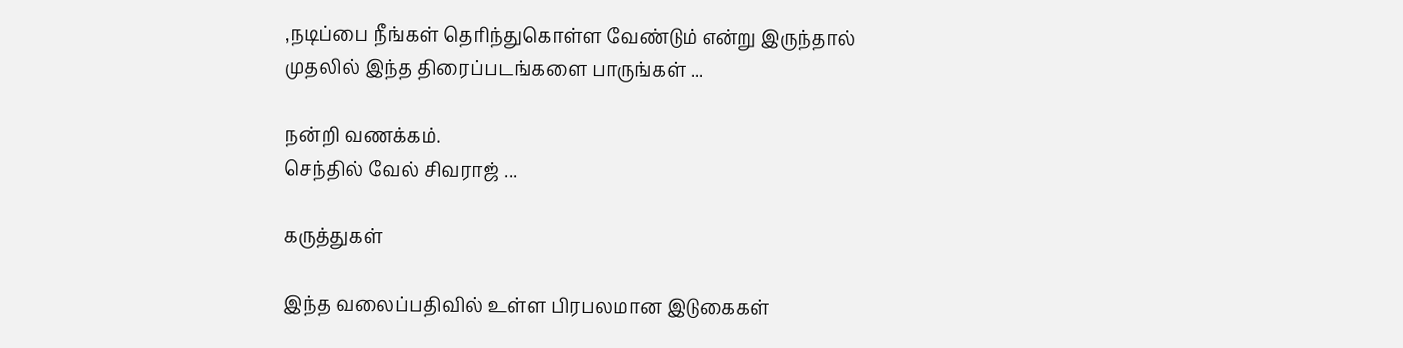,நடிப்பை நீங்கள் தெரிந்துகொள்ள வேண்டும் என்று இருந்தால்
முதலில் இந்த திரைப்படங்களை பாருங்கள் ...

நன்றி வணக்கம்.
செந்தில் வேல் சிவராஜ் ...

கருத்துகள்

இந்த வலைப்பதிவில் உள்ள பிரபலமான இடுகைகள்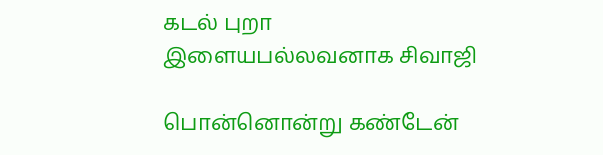கடல் புறா இளையபல்லவனாக சிவாஜி

பொன்னொன்று கண்டேன்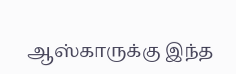ஆஸ்காருக்கு இந்த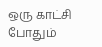ஒரு காட்சி போதும்